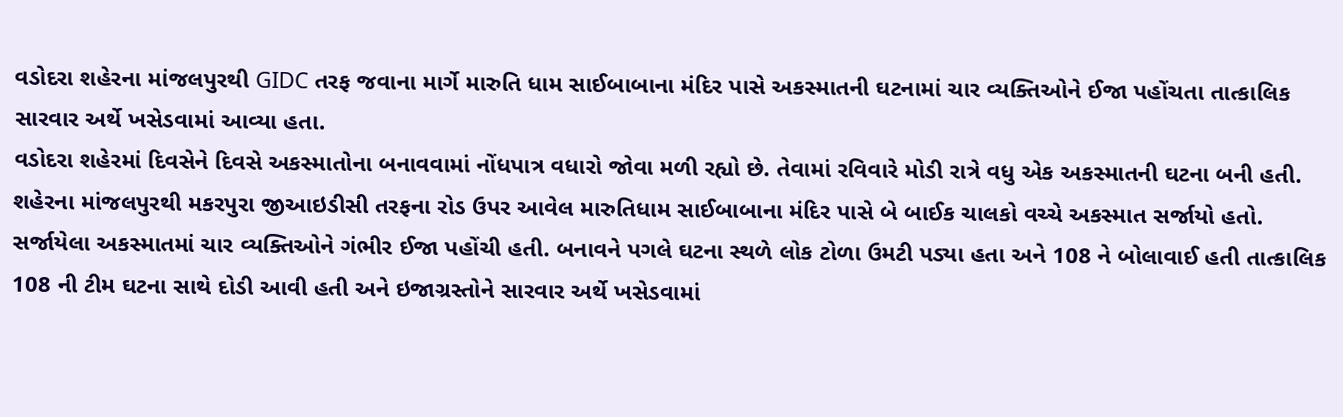વડોદરા શહેરના માંજલપુરથી GIDC તરફ જવાના માર્ગે મારુતિ ધામ સાઈબાબાના મંદિર પાસે અકસ્માતની ઘટનામાં ચાર વ્યક્તિઓને ઈજા પહોંચતા તાત્કાલિક સારવાર અર્થે ખસેડવામાં આવ્યા હતા.
વડોદરા શહેરમાં દિવસેને દિવસે અકસ્માતોના બનાવવામાં નોંધપાત્ર વધારો જોવા મળી રહ્યો છે. તેવામાં રવિવારે મોડી રાત્રે વધુ એક અકસ્માતની ઘટના બની હતી. શહેરના માંજલપુરથી મકરપુરા જીઆઇડીસી તરફના રોડ ઉપર આવેલ મારુતિધામ સાઈબાબાના મંદિર પાસે બે બાઈક ચાલકો વચ્ચે અકસ્માત સર્જાયો હતો. સર્જાયેલા અકસ્માતમાં ચાર વ્યક્તિઓને ગંભીર ઈજા પહોંચી હતી. બનાવને પગલે ઘટના સ્થળે લોક ટોળા ઉમટી પડ્યા હતા અને 108 ને બોલાવાઈ હતી તાત્કાલિક 108 ની ટીમ ઘટના સાથે દોડી આવી હતી અને ઇજાગ્રસ્તોને સારવાર અર્થે ખસેડવામાં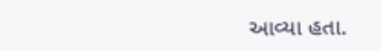આવ્યા હતા.